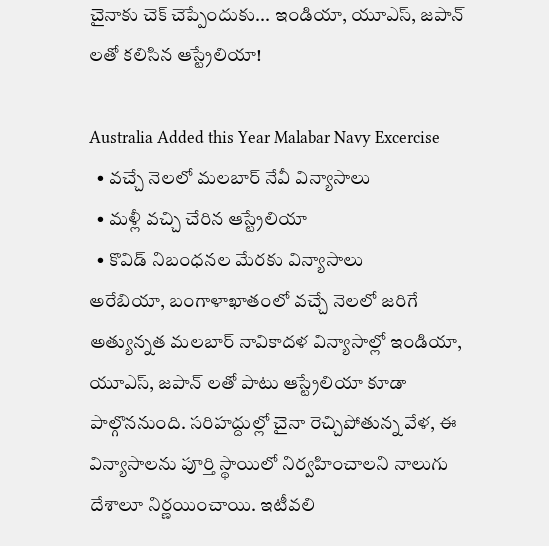చైనాకు చెక్ చెప్పేందుకు... ఇండియా, యూఎస్, జపాన్ లతో కలిసిన ఆస్ట్రేలియా!

Australia Added this Year Malabar Navy Excercise
  • వచ్చే నెలలో మలబార్ నేవీ విన్యాసాలు
  • మళ్లీ వచ్చి చేరిన ఆస్ట్రేలియా
  • కొవిడ్ నిబంధనల మేరకు విన్యాసాలు
అరేబియా, బంగాళాఖాతంలో వచ్చే నెలలో జరిగే అత్యున్నత మలబార్ నావికాదళ విన్యాసాల్లో ఇండియా, యూఎస్, జపాన్ లతో పాటు ఆస్ట్రేలియా కూడా పాల్గొననుంది. సరిహద్దుల్లో చైనా రెచ్చిపోతున్న వేళ, ఈ విన్యాసాలను పూర్తి స్థాయిలో నిర్వహించాలని నాలుగు దేశాలూ నిర్ణయించాయి. ఇటీవలి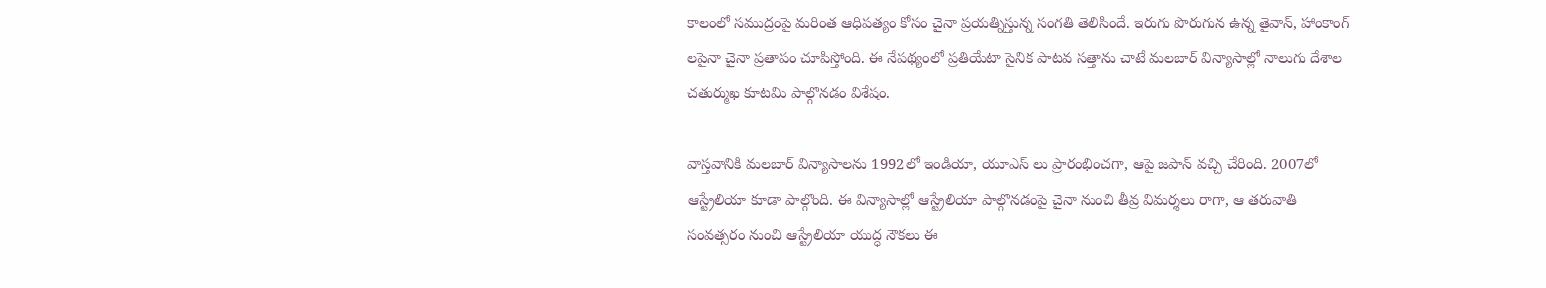కాలంలో సముద్రంపై మరింత ఆధిపత్యం కోసం చైనా ప్రయత్నిస్తున్న సంగతి తెలిసిందే. ఇరుగు పొరుగున ఉన్న తైవాన్, హాంకాంగ్ లపైనా చైనా ప్రతాపం చూపిస్తోంది. ఈ నేపథ్యంలో ప్రతియేటా సైనిక పాటవ సత్తాను చాటే మలబార్ విన్యాసాల్లో నాలుగు దేశాల చతుర్ముఖ కూటమి పాల్గొనడం విశేషం.

వాస్తవానికి మలబార్ విన్యాసాలను 1992లో ఇండియా, యూఎస్ లు ప్రారంభించగా, ఆపై జపాన్ వచ్చి చేరింది. 2007లో ఆస్ట్రేలియా కూడా పాల్గొంది. ఈ విన్యాసాల్లో ఆస్ట్రేలియా పాల్గొనడంపై చైనా నుంచి తీవ్ర విమర్శలు రాగా, ఆ తరువాతి సంవత్సరం నుంచి ఆస్ట్రేలియా యుద్ధ నౌకలు ఈ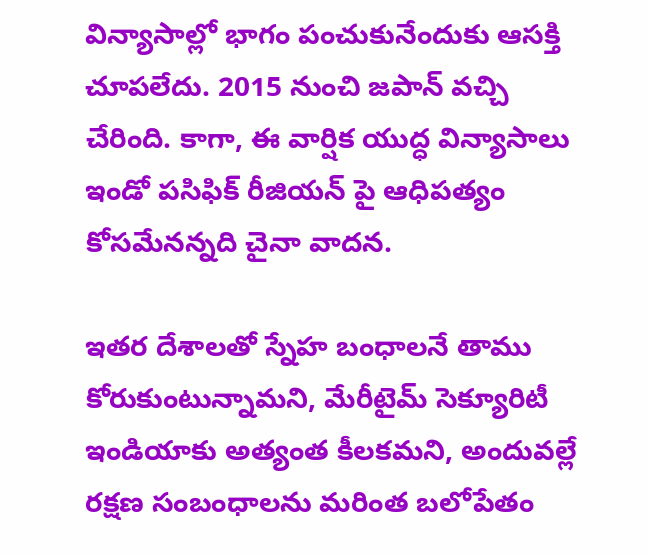విన్యాసాల్లో భాగం పంచుకునేందుకు ఆసక్తి చూపలేదు. 2015 నుంచి జపాన్ వచ్చి చేరింది. కాగా, ఈ వార్షిక యుద్ధ విన్యాసాలు ఇండో పసిఫిక్ రీజియన్ పై ఆధిపత్యం కోసమేనన్నది చైనా వాదన.

ఇతర దేశాలతో స్నేహ బంధాలనే తాము కోరుకుంటున్నామని, మేరీటైమ్ సెక్యూరిటీ ఇండియాకు అత్యంత కీలకమని, అందువల్లే రక్షణ సంబంధాలను మరింత బలోపేతం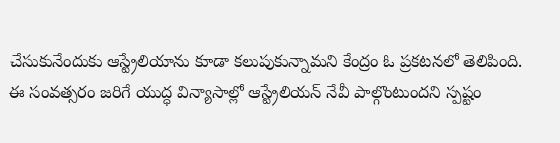చేసుకునేందుకు ఆస్ట్రేలియాను కూడా కలుపుకున్నామని కేంద్రం ఓ ప్రకటనలో తెలిపింది. ఈ సంవత్సరం జరిగే యుద్ధ విన్యాసాల్లో ఆస్ట్రేలియన్ నేవీ పాల్గొంటుందని స్పష్టం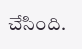చేసింది.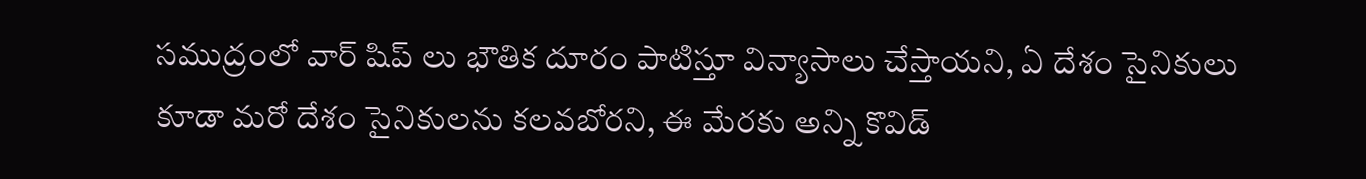సముద్రంలో వార్ షిప్ లు భౌతిక దూరం పాటిస్తూ విన్యాసాలు చేస్తాయని, ఏ దేశం సైనికులు కూడా మరో దేశం సైనికులను కలవబోరని, ఈ మేరకు అన్ని కొవిడ్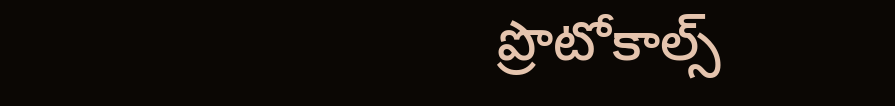ప్రొటోకాల్స్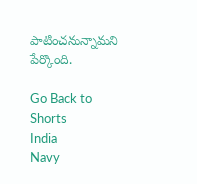పాటించనున్నామని పేర్కొంది.

Go Back to Shorts
India
Navy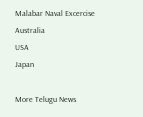Malabar Naval Excercise
Australia
USA
Japan

More Telugu News